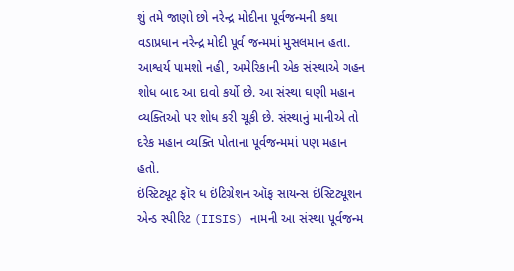શું તમે જાણો છો નરેન્દ્ર મોદીના પૂર્વજન્મની કથા
વડાપ્રધાન નરેન્દ્ર મોદી પૂર્વ જન્મમાં મુસલમાન હતા. આશ્વર્ય પામશો નહી, અમેરિકાની એક સંસ્થાએ ગહન શોધ બાદ આ દાવો કર્યો છે. આ સંસ્થા ઘણી મહાન વ્યક્તિઓ પર શોધ કરી ચૂકી છે. સંસ્થાનું માનીએ તો દરેક મહાન વ્યક્તિ પોતાના પૂર્વજન્મમાં પણ મહાન હતો.
ઇંસ્ટિટ્યૂટ ફૉર ધ ઇંટિગ્રેશન ઑફ સાયન્સ ઇંસ્ટિટ્યૂશન એન્ડ સ્પીરિટ (IISIS) નામની આ સંસ્થા પૂર્વજન્મ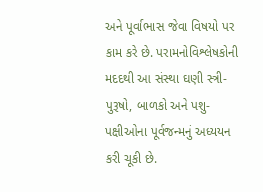અને પૂર્વાભાસ જેવા વિષયો પર કામ કરે છે. પરામનોવિશ્લેષકોની મદદથી આ સંસ્થા ઘણી સ્ત્રી-પુરૂષો, બાળકો અને પશુ-પક્ષીઓના પૂર્વજન્મનું અધ્યયન કરી ચૂકી છે.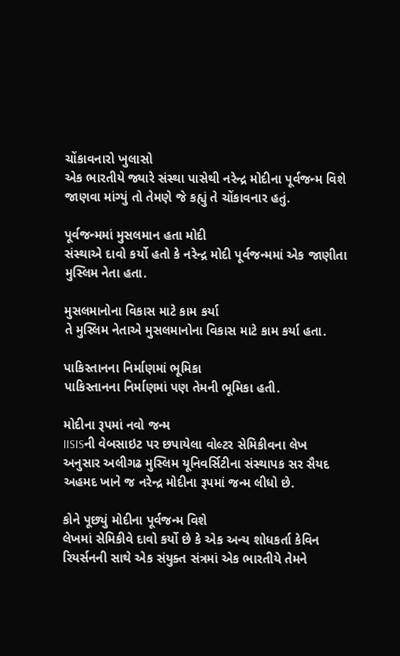ચોંકાવનારો ખુલાસો
એક ભારતીયે જ્યારે સંસ્થા પાસેથી નરેન્દ્ર મોદીના પૂર્વજન્મ વિશે જાણવા માંગ્યું તો તેમણે જે કહ્યું તે ચોંકાવનાર હતું.

પૂર્વજન્મમાં મુસલમાન હતા મોદી
સંસ્થાએ દાવો કર્યો હતો કે નરેન્દ્ર મોદી પૂર્વજન્મમાં એક જાણીતા મુસ્લિમ નેતા હતા.

મુસલમાનોના વિકાસ માટે કામ કર્યા
તે મુસ્લિમ નેતાએ મુસલમાનોના વિકાસ માટે કામ કર્યા હતા.

પાકિસ્તાનના નિર્માણમાં ભૂમિકા
પાકિસ્તાનના નિર્માણમાં પણ તેમની ભૂમિકા હતી.

મોદીના રૂપમાં નવો જન્મ
IISISની વેબસાઇટ પર છપાયેલા વોલ્ટર સેમિકીવના લેખ અનુસાર અલીગઢ મુસ્લિમ યૂનિવર્સિટીના સંસ્થાપક સર સૈયદ અહમદ ખાને જ નરેન્દ્ર મોદીના રૂપમાં જન્મ લીધો છે.

કોને પૂછ્યું મોદીના પૂર્વજન્મ વિશે
લેખમાં સેમિકીવે દાવો કર્યો છે કે એક અન્ય શોધકર્તા કેવિન રિયર્સનની સાથે એક સંયુક્ત સંત્રમાં એક ભારતીયે તેમને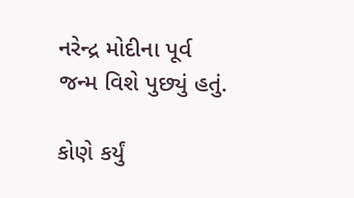નરેન્દ્ર મોદીના પૂર્વ જન્મ વિશે પુછ્યું હતું.

કોણે કર્યું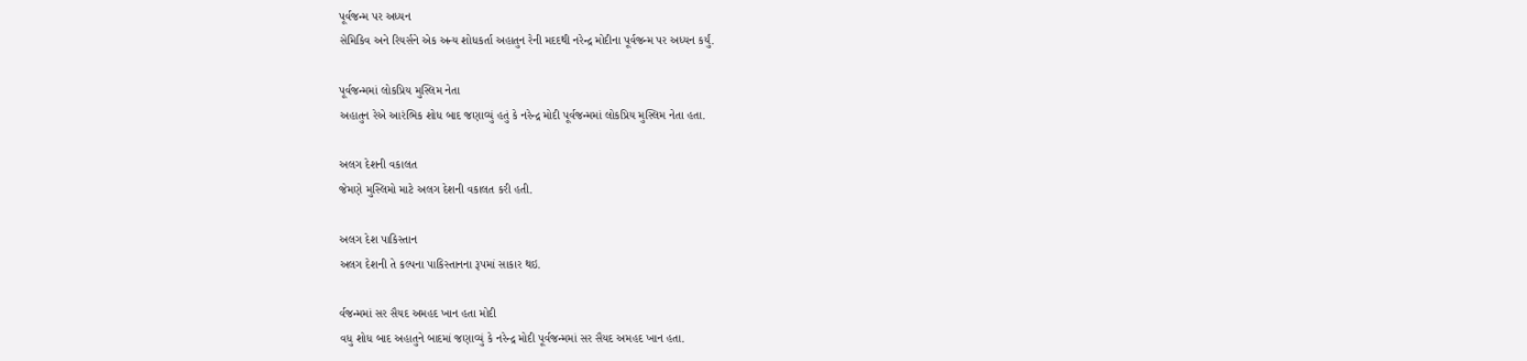પૂર્વજન્મ પર અધ્યન
સેમિકિવ અને રિયર્સને એક અન્ય શોધકર્તા અહાતુન રેની મદદથી નરેન્દ્ર મોદીના પૂર્વજન્મ પર અધ્યન કર્યું.

પૂર્વજન્મમાં લોકપ્રિય મુસ્લિમ નેતા
અહાતુન રેએ આરંભિક શોધ બાદ જણાવ્યું હતું કે નરેન્દ્ર મોદી પૂર્વજન્મમાં લોકપ્રિય મુસ્લિમ નેતા હતા.

અલગ દેશની વકાલત
જેમણે મુસ્લિમો માટે અલગ દેશની વકાલત કરી હતી.

અલગ દેશ પાકિસ્તાન
અલગ દેશની તે કલ્પના પાકિસ્તાનના રૂપમાં સાકાર થઇ.

ર્વજન્મમાં સર સૈયદ અમહદ ખાન હતા મોદી
વધુ શોધ બાદ અહાતુને બાદમાં જણાવ્યું કે નરેન્દ્ર મોદી પૂર્વજન્મમાં સર સૈયદ અમહદ ખાન હતા.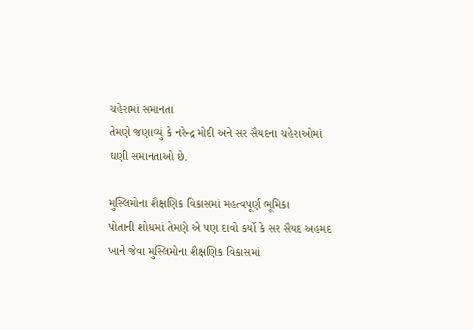ચહેરામાં સમાનતા
તેમણે જણાવ્યું કે નરેન્દ્ર મોદી અને સર સૈયદના ચહેરાઓમાં ઘણી સમાનતાઓ છે.

મુસ્લિમોના શૈક્ષણિક વિકાસમાં મહત્વપૂર્ણ ભૂમિકા
પોતાની શોધમાં તેમણે એ પણ દાવો કર્યો કે સર સૈયદ અહમદ ખાને જેવા મુસ્લિમોના શૈક્ષણિક વિકાસમાં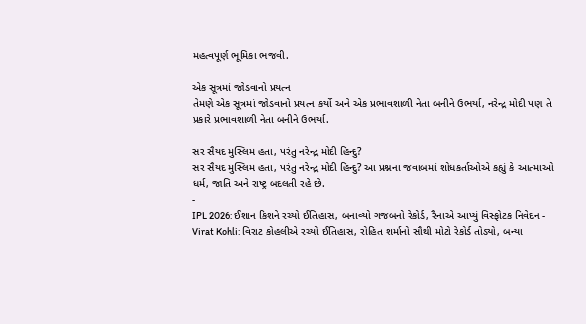મહત્વપૂર્ણ ભૂમિકા ભજવી.

એક સૂત્રમાં જોડવાનો પ્રયત્ન
તેમણે એક સૂત્રમાં જોડવાનો પ્રયત્ન કર્યો અને એક પ્રભાવશાળી નેતા બનીને ઉભર્યા, નરેન્દ્ર મોદી પણ તે પ્રકારે પ્રભાવશાળી નેતા બનીને ઉભર્યા.

સર સૈયદ મુસ્લિમ હતા, પરંતુ નરેન્દ્ર મોદી હિન્દુ?
સર સૈયદ મુસ્લિમ હતા, પરંતુ નરેન્દ્ર મોદી હિન્દુ? આ પ્રશ્નના જવાબમાં શોધકર્તાઓએ કહ્યું કે આત્માઓ ધર્મ, જાતિ અને રાષ્ટ્ર બદલતી રહે છે.
-
IPL 2026: ઈશાન કિશને રચ્યો ઈતિહાસ, બનાવ્યો ગજબનો રેકોર્ડ, રૈનાએ આપ્યું વિસ્ફોટક નિવેદન -
Virat Kohli: વિરાટ કોહલીએ રચ્યો ઈતિહાસ, રોહિત શર્માનો સૌથી મોટો રેકોર્ડ તોડ્યો, બન્યા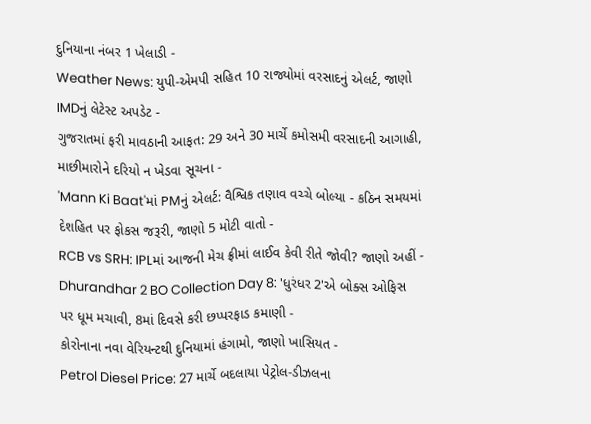દુનિયાના નંબર 1 ખેલાડી -
Weather News: યુપી-એમપી સહિત 10 રાજ્યોમાં વરસાદનું એલર્ટ, જાણો IMDનું લેટેસ્ટ અપડેટ -
ગુજરાતમાં ફરી માવઠાની આફત: 29 અને 30 માર્ચે કમોસમી વરસાદની આગાહી, માછીમારોને દરિયો ન ખેડવા સૂચના -
'Mann Ki Baat'માં PMનું એલર્ટ: વૈશ્વિક તણાવ વચ્ચે બોલ્યા - કઠિન સમયમાં દેશહિત પર ફોકસ જરૂરી, જાણો 5 મોટી વાતો -
RCB vs SRH: IPLમાં આજની મેચ ફ્રીમાં લાઈવ કેવી રીતે જોવી? જાણો અહીં -
Dhurandhar 2 BO Collection Day 8: 'ધુરંધર 2'એ બોક્સ ઓફિસ પર ધૂમ મચાવી, 8માં દિવસે કરી છપ્પરફાડ કમાણી -
કોરોનાના નવા વેરિયન્ટથી દુનિયામાં હંગામો, જાણો ખાસિયત -
Petrol Diesel Price: 27 માર્ચે બદલાયા પેટ્રોલ-ડીઝલના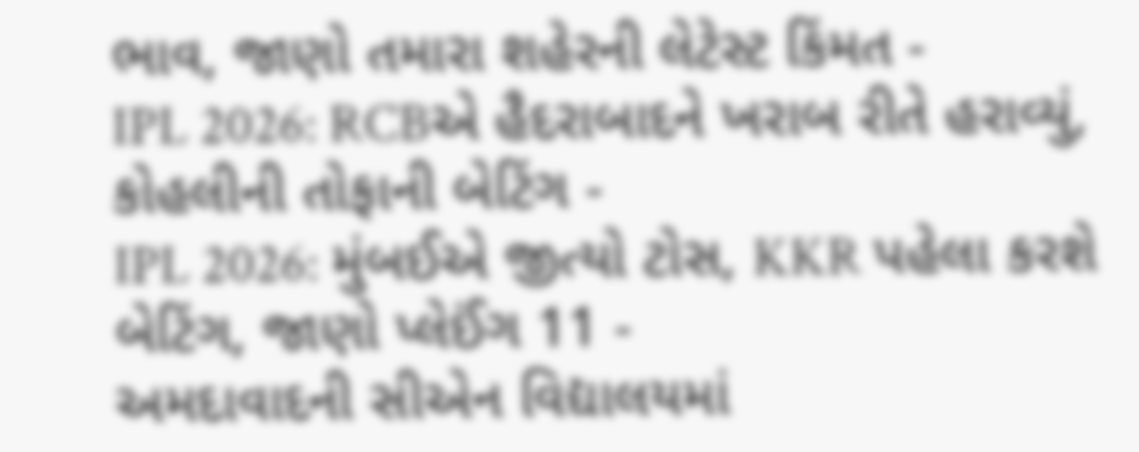ભાવ, જાણો તમારા શહેરની લેટેસ્ટ કિંમત -
IPL 2026: RCBએ હૈદરાબાદને ખરાબ રીતે હરાવ્યું, કોહલીની તોફાની બેટિંગ -
IPL 2026: મુંબઈએ જીત્યો ટોસ, KKR પહેલા કરશે બેટિંગ, જાણો પ્લેઈંગ 11 -
અમદાવાદની સીએન વિદ્યાલયમાં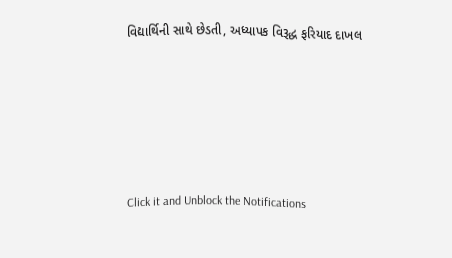વિદ્યાર્થિની સાથે છેડતી, અધ્યાપક વિરૂદ્ધ ફરિયાદ દાખલ









Click it and Unblock the Notifications